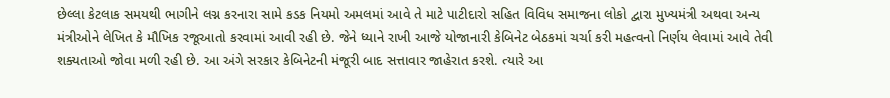છેલ્લા કેટલાક સમયથી ભાગીને લગ્ન કરનારા સામે કડક નિયમો અમલમાં આવે તે માટે પાટીદારો સહિત વિવિધ સમાજના લોકો દ્વારા મુખ્યમંત્રી અથવા અન્ય મંત્રીઓને લેખિત કે મૌખિક રજૂઆતો કરવામાં આવી રહી છે. જેને ધ્યાને રાખી આજે યોજાનારી કેબિનેટ બેઠકમાં ચર્ચા કરી મહત્વનો નિર્ણય લેવામાં આવે તેવી શક્યતાઓ જોવા મળી રહી છે. આ અંગે સરકાર કેબિનેટની મંજૂરી બાદ સત્તાવાર જાહેરાત કરશે. ત્યારે આ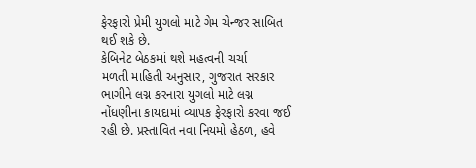ફેરફારો પ્રેમી યુગલો માટે ગેમ ચેન્જર સાબિત થઈ શકે છે.
કેબિનેટ બેઠકમાં થશે મહત્વની ચર્ચા
મળતી માહિતી અનુસાર, ગુજરાત સરકાર ભાગીને લગ્ન કરનારા યુગલો માટે લગ્ન નોંધણીના કાયદામાં વ્યાપક ફેરફારો કરવા જઈ રહી છે. પ્રસ્તાવિત નવા નિયમો હેઠળ, હવે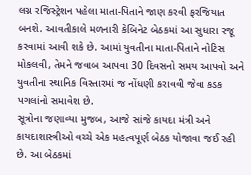લગ્ન રજિસ્ટ્રેશન પહેલા માતા-પિતાને જાણ કરવી ફરજિયાત બનશે. આવતીકાલે મળનારી કેબિનેટ બેઠકમાં આ સુધારા રજૂ કરવામાં આવી શકે છે. આમાં યુવતીના માતા-પિતાને નોટિસ મોકલવી, તેમને જવાબ આપવા 30 દિવસનો સમય આપવો અને યુવતીના સ્થાનિક વિસ્તારમાં જ નોંધણી કરાવવી જેવા કડક પગલાંનો સમાવેશ છે.
સૂત્રોના જણાવ્યા મુજબ, આજે સાંજે કાયદા મંત્રી અને કાયદાશાસ્ત્રીઓ વચ્ચે એક મહત્વપૂર્ણ બેઠક યોજાવા જઈ રહી છે. આ બેઠકમાં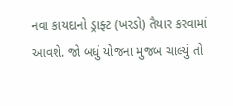નવા કાયદાનો ડ્રાફ્ટ (ખરડો) તૈયાર કરવામાં આવશે. જો બધું યોજના મુજબ ચાલ્યું તો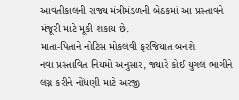આવતીકાલની રાજ્ય મંત્રીમંડળની બેઠકમાં આ પ્રસ્તાવને મંજૂરી માટે મૂકી શકાય છે.
માતા-પિતાને નોટિસ મોકલવી ફરજિયાત બનશે
નવા પ્રસ્તાવિત નિયમો અનુસાર, જ્યારે કોઈ યુગલ ભાગીને લગ્ન કરીને નોંધણી માટે અરજી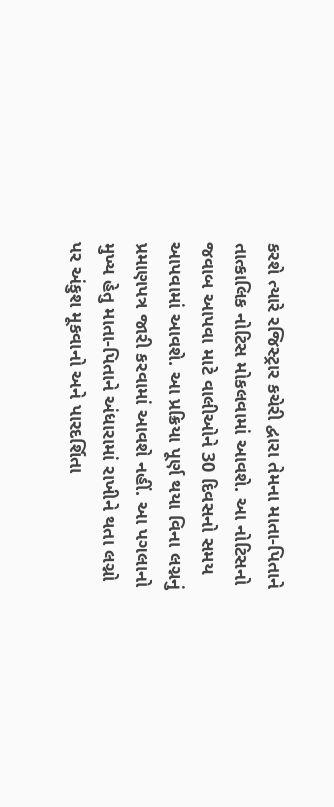કરશે ત્યારે રજિસ્ટ્રાર કચેરી દ્વારા તેમના માતા-પિતાને તાત્કાલિક નોટિસ મોકલવામાં આવશે. આ નોટિસનો જવાબ આપવા માટે વાલીઓને 30 દિવસનો સમય આપવામાં આવશે. આ પ્રક્રિયા પૂર્ણ થયા વિના લગ્નનું પ્રમાણપત્ર જારી કરવામાં આવશે નહીં. આ પગલાનો મુખ્ય હેતુ માતા-પિતાને અંધારામાં રાખીને થતા લગ્નો પર અંકુશ મૂકવાનો અને પારદર્શિતા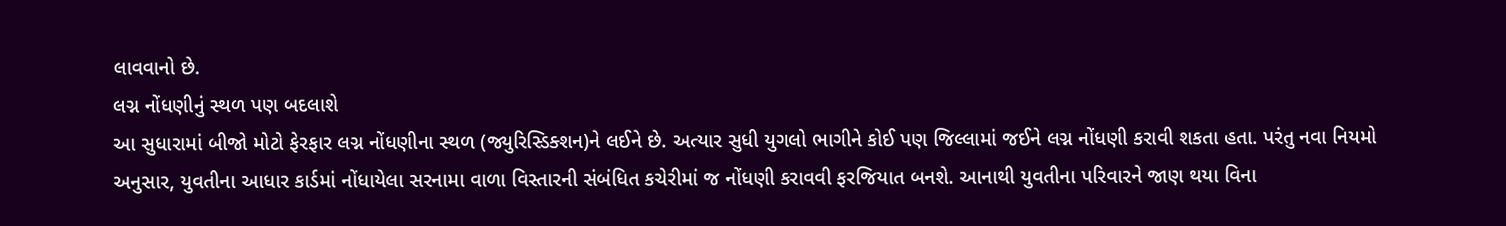લાવવાનો છે.
લગ્ન નોંધણીનું સ્થળ પણ બદલાશે
આ સુધારામાં બીજો મોટો ફેરફાર લગ્ન નોંધણીના સ્થળ (જ્યુરિસ્ડિક્શન)ને લઈને છે. અત્યાર સુધી યુગલો ભાગીને કોઈ પણ જિલ્લામાં જઈને લગ્ન નોંધણી કરાવી શકતા હતા. પરંતુ નવા નિયમો અનુસાર, યુવતીના આધાર કાર્ડમાં નોંધાયેલા સરનામા વાળા વિસ્તારની સંબંધિત કચેરીમાં જ નોંધણી કરાવવી ફરજિયાત બનશે. આનાથી યુવતીના પરિવારને જાણ થયા વિના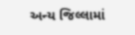અન્ય જિલ્લામાં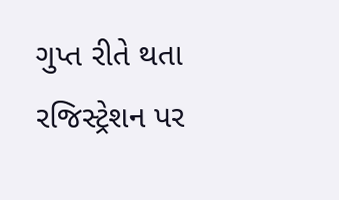ગુપ્ત રીતે થતા રજિસ્ટ્રેશન પર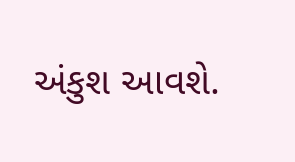અંકુશ આવશે.